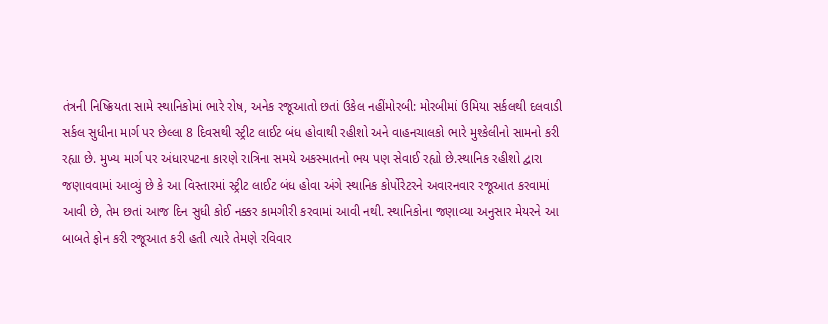તંત્રની નિષ્ક્રિયતા સામે સ્થાનિકોમાં ભારે રોષ, અનેક રજૂઆતો છતાં ઉકેલ નહીંમોરબી: મોરબીમાં ઉમિયા સર્કલથી દલવાડી સર્કલ સુધીના માર્ગ પર છેલ્લા 8 દિવસથી સ્ટ્રીટ લાઈટ બંધ હોવાથી રહીશો અને વાહનચાલકો ભારે મુશ્કેલીનો સામનો કરી રહ્યા છે. મુખ્ય માર્ગ પર અંધારપટના કારણે રાત્રિના સમયે અકસ્માતનો ભય પણ સેવાઈ રહ્યો છે.સ્થાનિક રહીશો દ્વારા જણાવવામાં આવ્યું છે કે આ વિસ્તારમાં સ્ટ્રીટ લાઈટ બંધ હોવા અંગે સ્થાનિક કોર્પોરેટરને અવારનવાર રજૂઆત કરવામાં આવી છે, તેમ છતાં આજ દિન સુધી કોઈ નક્કર કામગીરી કરવામાં આવી નથી. સ્થાનિકોના જણાવ્યા અનુસાર મેયરને આ બાબતે ફોન કરી રજૂઆત કરી હતી ત્યારે તેમણે રવિવાર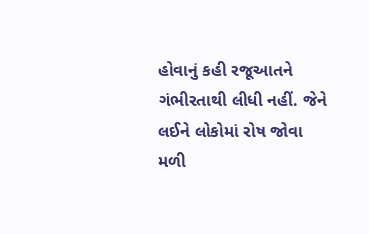હોવાનું કહી રજૂઆતને ગંભીરતાથી લીધી નહીં. જેને લઈને લોકોમાં રોષ જોવા મળી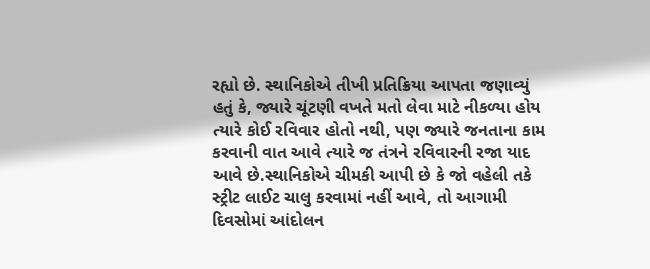રહ્યો છે. સ્થાનિકોએ તીખી પ્રતિક્રિયા આપતા જણાવ્યું હતું કે, જ્યારે ચૂંટણી વખતે મતો લેવા માટે નીકળ્યા હોય ત્યારે કોઈ રવિવાર હોતો નથી, પણ જ્યારે જનતાના કામ કરવાની વાત આવે ત્યારે જ તંત્રને રવિવારની રજા યાદ આવે છે.સ્થાનિકોએ ચીમકી આપી છે કે જો વહેલી તકે સ્ટ્રીટ લાઈટ ચાલુ કરવામાં નહીં આવે, તો આગામી દિવસોમાં આંદોલન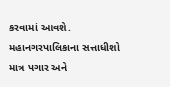કરવામાં આવશે. મહાનગરપાલિકાના સત્તાધીશો માત્ર પગાર અને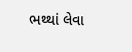ભથ્થાં લેવા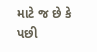માટે જ છે કે પછી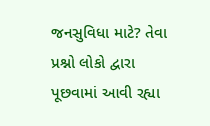જનસુવિધા માટે? તેવા પ્રશ્નો લોકો દ્વારા પૂછવામાં આવી રહ્યા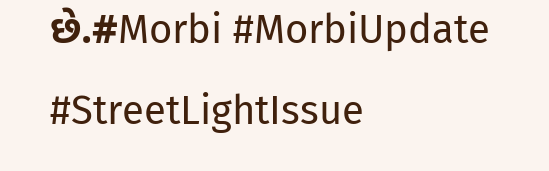છે.#Morbi #MorbiUpdate #StreetLightIssue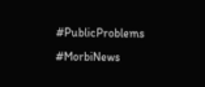#PublicProblems #MorbiNews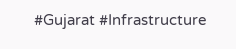#Gujarat #Infrastructure